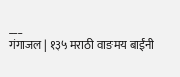___
गंगाजल | १३५ मराठी वाङमय बाईंनी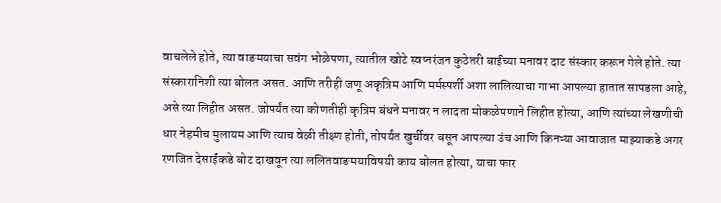वाचलेले होते, त्या वाङमयाचा सवंग भोळेपणा, त्यातील खोटे स्वप्नरंजन कुठेतरी बाईंच्या मनावर दाट संस्कार करून गेले होते. त्या संस्कारानिशी त्या बोलत असत. आणि तरीही जणू अकृत्रिम आणि मर्मस्पर्शी अशा लालित्याचा गाभा आपल्या हातात सापडला आहे, असे त्या लिहीत असत. जोपर्यंत त्या कोणतीही कृत्रिम बंधने मनावर न लादता मोकळेपणाने लिहीत होत्या, आणि त्यांच्या लेखणीची धार नेहमीच मुलायम आणि त्याच वेळी तीक्ष्ण होती, तोपर्यंत खुर्चीवर बसून आपल्या उंच आणि किनऱ्या आवाजात माझ्याकडे अगर रणजित देसाईंकडे बोट दाखवून त्या ललितवाङमयाविषयी काय बोलत होत्या, याचा फार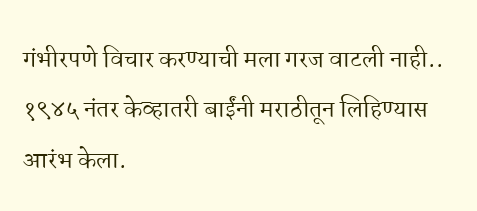गंभीरपणे विचार करण्याची मला गरज वाटली नाही.. १९४५ नंतर केव्हातरी बाईंनी मराठीतून लिहिण्यास आरंभ केला.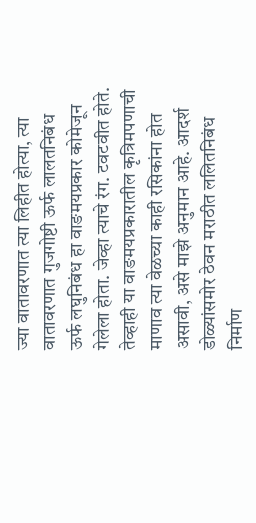ज्या वातावरणात त्या लिहीत होत्या, त्या वातावरणात गुजगोष्टी ऊर्फ लालतनिबंध ऊर्फ लघुनिबंध हा वाङमयप्रकार कोमेजून गेलेला होता. जेव्हा त्याचे रंग. टवटवीत होते. तेव्हाही या वाङमयप्रकारातील कृत्रिमपणाची माणाव त्या वेळच्या काही रसिकांना होत असावी, असे माझे अनुमान आहे. आदर्श डोळ्यांसमोर ठेवन मराठीत ललितनिबंध निर्माण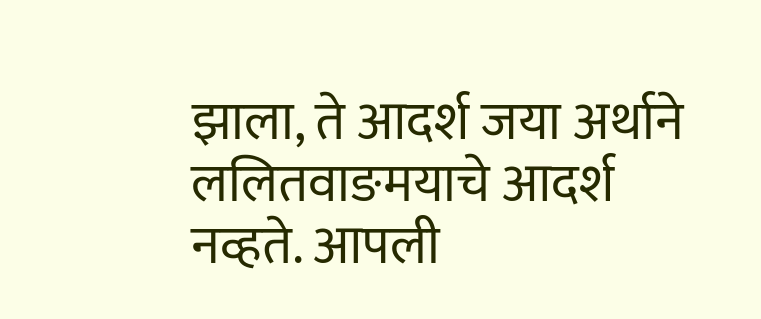झाला, ते आदर्श जया अर्थाने ललितवाङमयाचे आदर्श नव्हते. आपली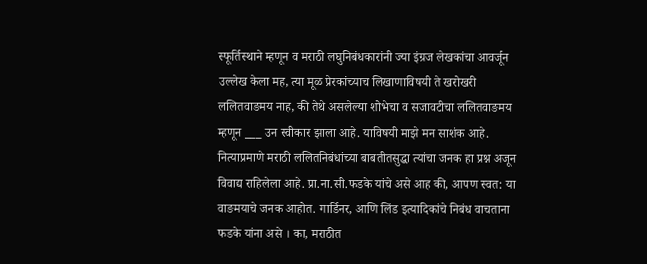स्फूर्तिस्थाने म्हणून व मराठी लघुनिबंधकारांनी ज्या इंग्रज लेखकांचा आवर्जून उल्लेख केला मह, त्या मूळ प्रेरकांच्याच लिखाणाविषयी ते खरोखरी ललितवाङमय नाह, की तेथे असलेल्या शोभेचा व सजावटीचा ललितवाङमय म्हणून ___ उन स्वीकार झाला आहे. याविषयी माझे मन साशंक आहे. नित्याप्रमाणे मराठी ललितनिबंधांच्या बाबतीतसुद्धा त्यांचा जनक हा प्रश्न अजून विवाद्य राहिलेला आहे. प्रा.ना.सी.फडके यांचे असे आह की, आपण स्वत: या वाङमयाचे जनक आहोत. गार्डिनर, आणि लिंड इत्यादिकांचे निबंध वाचताना फडके यांना असे । का, मराठीत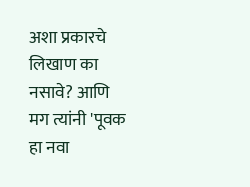अशा प्रकारचे लिखाण का नसावे? आणि मग त्यांनी 'पूवक हा नवा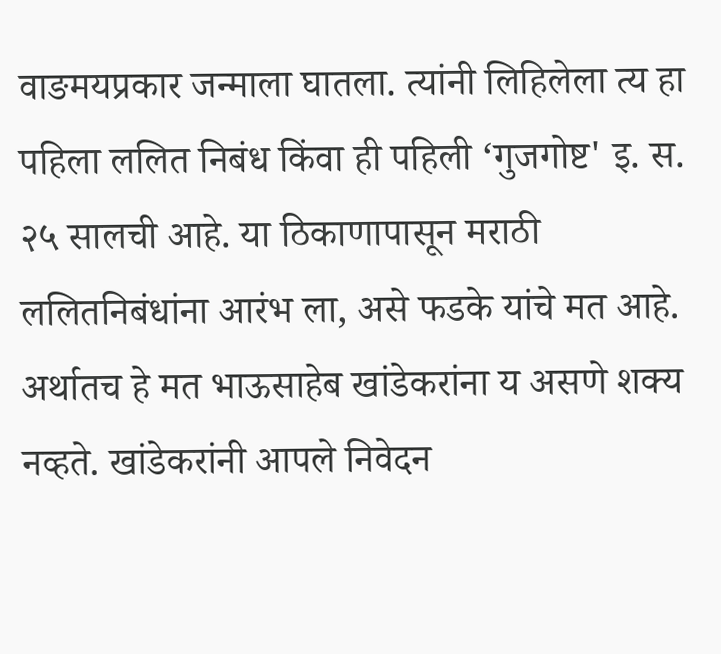वाङमयप्रकार जन्माला घातला. त्यांनी लिहिलेला त्य हा पहिला ललित निबंध किंवा ही पहिली ‘गुजगोष्ट' इ. स. २५ सालची आहे. या ठिकाणापासून मराठी ललितनिबंधांना आरंभ ला, असे फडके यांचे मत आहे. अर्थातच हे मत भाऊसाहेब खांडेकरांना य असणे शक्य नव्हते. खांडेकरांनी आपले निवेदन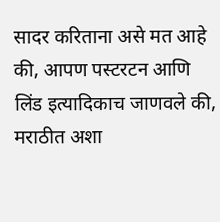सादर करिताना असे मत आहे की, आपण पस्टरटन आणि लिंड इत्यादिकाच जाणवले की, मराठीत अशा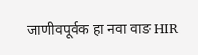जाणीवपूर्वक हा नवा वाङ HIR